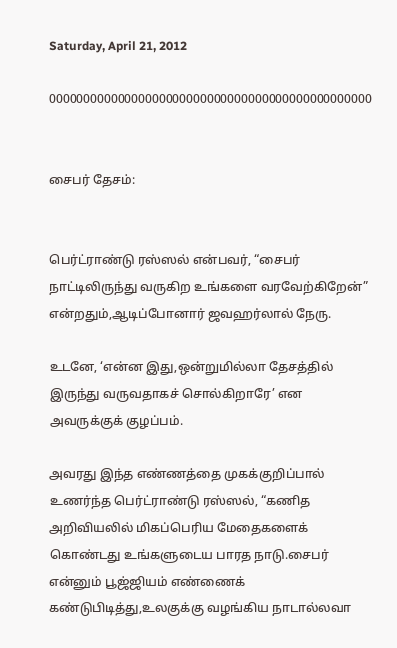Saturday, April 21, 2012

00000000000000000000000000000000000000000000000


சைபர் தேசம்:


பெர்ட்ராண்டு ரஸ்ஸல் என்பவர், “சைபர் நாட்டிலிருந்து வருகிற உங்களை வரவேற்கிறேன்” என்றதும்,ஆடிப்போனார் ஜவஹர்லால் நேரு.

உடனே, ‘என்ன இது,ஒன்றுமில்லா தேசத்தில் இருந்து வருவதாகச் சொல்கிறாரே’ என அவருக்குக் குழப்பம்.

அவரது இந்த எண்ணத்தை முகக்குறிப்பால் உணர்ந்த பெர்ட்ராண்டு ரஸ்ஸல், “கணித அறிவியலில் மிகப்பெரிய மேதைகளைக் கொண்டது உங்களுடைய பாரத நாடு.சைபர் என்னும் பூஜ்ஜியம் எண்ணைக் கண்டுபிடித்து,உலகுக்கு வழங்கிய நாடால்லவா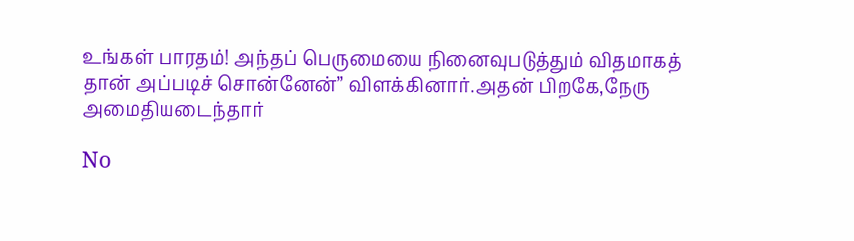உங்கள் பாரதம்! அந்தப் பெருமையை நினைவுபடுத்தும் விதமாகத் தான் அப்படிச் சொன்னேன்” விளக்கினார்.அதன் பிறகே,நேரு அமைதியடைந்தார்

No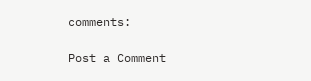comments:

Post a Comment